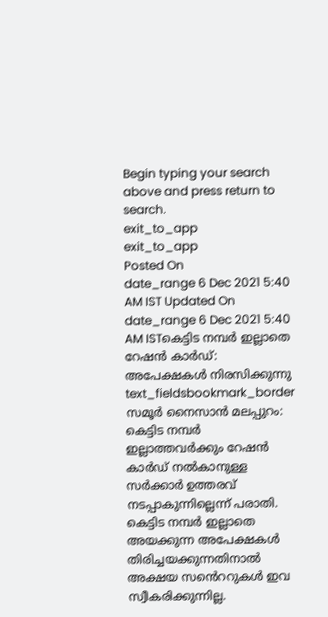Begin typing your search above and press return to search.
exit_to_app
exit_to_app
Posted On
date_range 6 Dec 2021 5:40 AM IST Updated On
date_range 6 Dec 2021 5:40 AM ISTകെട്ടിട നമ്പർ ഇല്ലാതെ റേഷൻ കാർഡ്: അപേക്ഷകൾ നിരസിക്കുന്നു
text_fieldsbookmark_border
സമൂർ നൈസാൻ മലപ്പുറം: കെട്ടിട നമ്പർ ഇല്ലാത്തവർക്കും റേഷൻ കാർഡ് നൽകാനുള്ള സർക്കാർ ഉത്തരവ് നടപ്പാകുന്നില്ലെന്ന് പരാതി. കെട്ടിട നമ്പർ ഇല്ലാതെ അയക്കുന്ന അപേക്ഷകൾ തിരിച്ചയക്കുന്നതിനാൽ അക്ഷയ സൻെററുകൾ ഇവ സ്വീകരിക്കുന്നില്ല.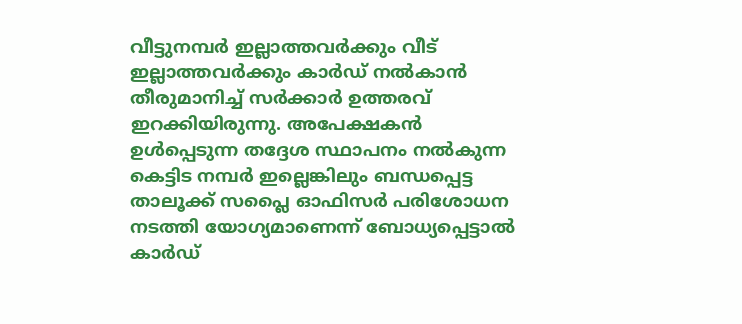വീട്ടുനമ്പർ ഇല്ലാത്തവർക്കും വീട് ഇല്ലാത്തവർക്കും കാർഡ് നൽകാൻ തീരുമാനിച്ച് സർക്കാർ ഉത്തരവ് ഇറക്കിയിരുന്നു. അപേക്ഷകൻ ഉൾപ്പെടുന്ന തദ്ദേശ സ്ഥാപനം നൽകുന്ന കെട്ടിട നമ്പർ ഇല്ലെങ്കിലും ബന്ധപ്പെട്ട താലൂക്ക് സപ്ലൈ ഓഫിസർ പരിശോധന നടത്തി യോഗ്യമാണെന്ന് ബോധ്യപ്പെട്ടാൽ കാർഡ്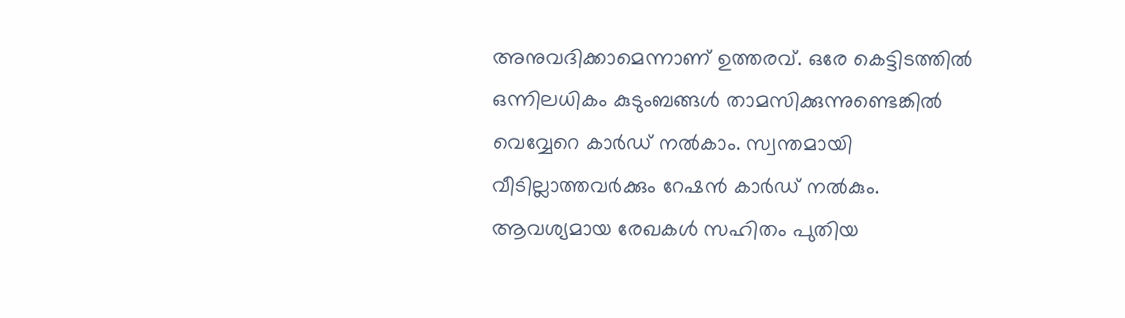അനുവദിക്കാമെന്നാണ് ഉത്തരവ്. ഒരേ കെട്ടിടത്തിൽ ഒന്നിലധികം കുടുംബങ്ങൾ താമസിക്കുന്നുണ്ടെങ്കിൽ വെവ്വേറെ കാർഡ് നൽകാം. സ്വന്തമായി വീടില്ലാത്തവർക്കും റേഷൻ കാർഡ് നൽകും. ആവശ്യമായ രേഖകൾ സഹിതം പുതിയ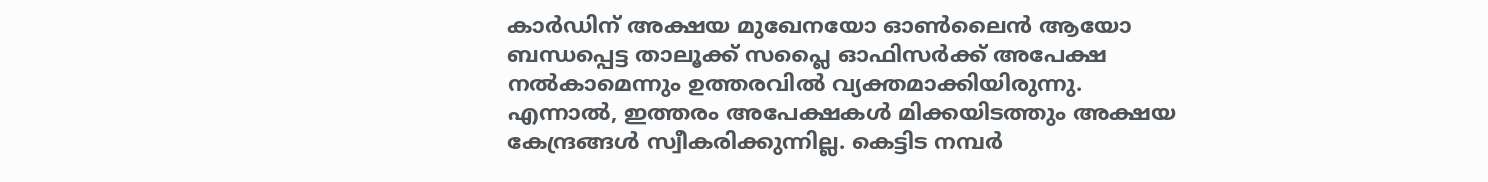കാർഡിന് അക്ഷയ മുഖേനയോ ഓൺലൈൻ ആയോ ബന്ധപ്പെട്ട താലൂക്ക് സപ്ലൈ ഓഫിസർക്ക് അപേക്ഷ നൽകാമെന്നും ഉത്തരവിൽ വ്യക്തമാക്കിയിരുന്നു. എന്നാൽ, ഇത്തരം അപേക്ഷകൾ മിക്കയിടത്തും അക്ഷയ കേന്ദ്രങ്ങൾ സ്വീകരിക്കുന്നില്ല. കെട്ടിട നമ്പർ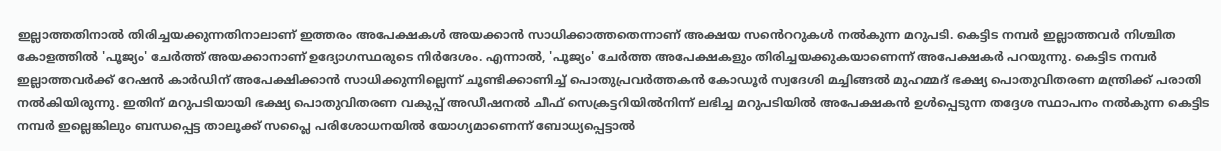ഇല്ലാത്തതിനാൽ തിരിച്ചയക്കുന്നതിനാലാണ് ഇത്തരം അപേക്ഷകൾ അയക്കാൻ സാധിക്കാത്തതെന്നാണ് അക്ഷയ സൻെററുകൾ നൽകുന്ന മറുപടി. കെട്ടിട നമ്പർ ഇല്ലാത്തവർ നിശ്ചിത കോളത്തിൽ 'പൂജ്യം' ചേർത്ത് അയക്കാനാണ് ഉദ്യോഗസ്ഥരുടെ നിർദേശം. എന്നാൽ, 'പൂജ്യം' ചേർത്ത അപേക്ഷകളും തിരിച്ചയക്കുകയാണെന്ന് അപേക്ഷകർ പറയുന്നു. കെട്ടിട നമ്പർ ഇല്ലാത്തവർക്ക് റേഷൻ കാർഡിന് അപേക്ഷിക്കാൻ സാധിക്കുന്നില്ലെന്ന് ചൂണ്ടിക്കാണിച്ച് പൊതുപ്രവർത്തകൻ കോഡൂർ സ്വദേശി മച്ചിങ്ങൽ മുഹമ്മദ് ഭക്ഷ്യ പൊതുവിതരണ മന്ത്രിക്ക് പരാതി നൽകിയിരുന്നു. ഇതിന് മറുപടിയായി ഭക്ഷ്യ പൊതുവിതരണ വകുപ്പ് അഡീഷനൽ ചീഫ് സെക്രട്ടറിയിൽനിന്ന് ലഭിച്ച മറുപടിയിൽ അപേക്ഷകൻ ഉൾപ്പെടുന്ന തദ്ദേശ സ്ഥാപനം നൽകുന്ന കെട്ടിട നമ്പർ ഇല്ലെങ്കിലും ബന്ധപ്പെട്ട താലൂക്ക് സപ്ലൈ പരിശോധനയിൽ യോഗ്യമാണെന്ന് ബോധ്യപ്പെട്ടാൽ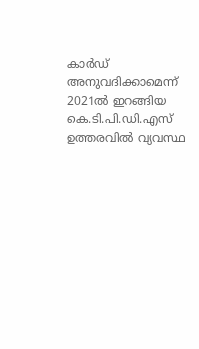കാർഡ് അനുവദിക്കാമെന്ന് 2021ൽ ഇറങ്ങിയ കെ.ടി.പി.ഡി.എസ് ഉത്തരവിൽ വ്യവസ്ഥ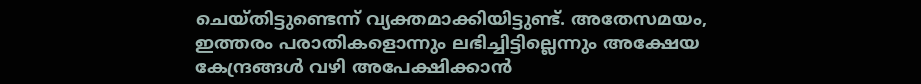ചെയ്തിട്ടുണ്ടെന്ന് വ്യക്തമാക്കിയിട്ടുണ്ട്. അതേസമയം, ഇത്തരം പരാതികളൊന്നും ലഭിച്ചിട്ടില്ലെന്നും അക്ഷേയ കേന്ദ്രങ്ങൾ വഴി അപേക്ഷിക്കാൻ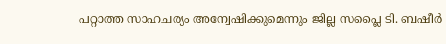പറ്റാത്ത സാഹചര്യം അന്വേഷിക്കുമെന്നും ജില്ല സപ്ലൈ ടി. ബഷീർ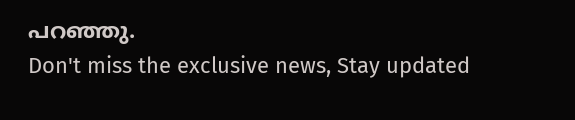പറഞ്ഞു.
Don't miss the exclusive news, Stay updated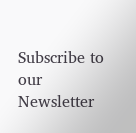Subscribe to our Newsletter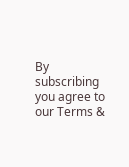By subscribing you agree to our Terms &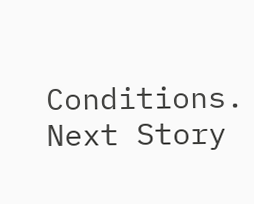Conditions.
Next Story